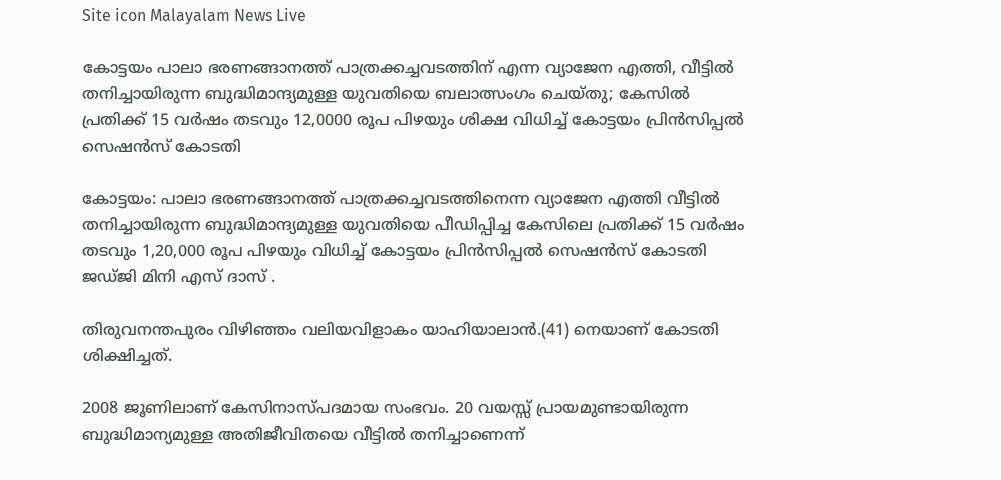Site icon Malayalam News Live

കോട്ടയം പാലാ ഭരണങ്ങാനത്ത് പാത്രക്കച്ചവടത്തിന് എന്ന വ്യാജേന എത്തി, വീട്ടിൽ തനിച്ചായിരുന്ന ബുദ്ധിമാന്ദ്യമുള്ള യുവതിയെ ബലാത്സംഗം ചെയ്തു; കേസിൽ പ്രതിക്ക് 15 വർഷം തടവും 12,0000 രൂപ പിഴയും ശിക്ഷ വിധിച്ച് കോട്ടയം പ്രിൻസിപ്പൽ സെഷൻസ് കോടതി

കോട്ടയം: പാലാ ഭരണങ്ങാനത്ത് പാത്രക്കച്ചവടത്തിനെന്ന വ്യാജേന എത്തി വീട്ടിൽ തനിച്ചായിരുന്ന ബുദ്ധിമാന്ദ്യമുള്ള യുവതിയെ പീഡിപ്പിച്ച കേസിലെ പ്രതിക്ക് 15 വർഷം തടവും 1,20,000 രൂപ പിഴയും വിധിച്ച് കോട്ടയം പ്രിൻസിപ്പൽ സെഷൻസ് കോടതി ജഡ്ജി മിനി എസ് ദാസ് .

തിരുവനന്തപുരം വിഴിഞ്ഞം വലിയവിളാകം യാഹിയാലാൻ.(41) നെയാണ് കോടതി ശിക്ഷിച്ചത്.

2008 ജൂണിലാണ് കേസിനാസ്‌പദമായ സംഭവം. 20 വയസ്സ് പ്രായമുണ്ടായിരുന്ന ബുദ്ധിമാന്യമുള്ള അതിജീവിതയെ വീട്ടിൽ തനിച്ചാണെന്ന്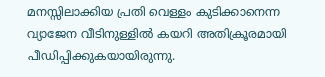മനസ്സിലാക്കിയ പ്രതി വെള്ളം കുടിക്കാനെന്ന വ്യാജേന വീടിനുള്ളിൽ കയറി അതിക്രൂരമായി പീഡിപ്പിക്കുകയായിരുന്നു.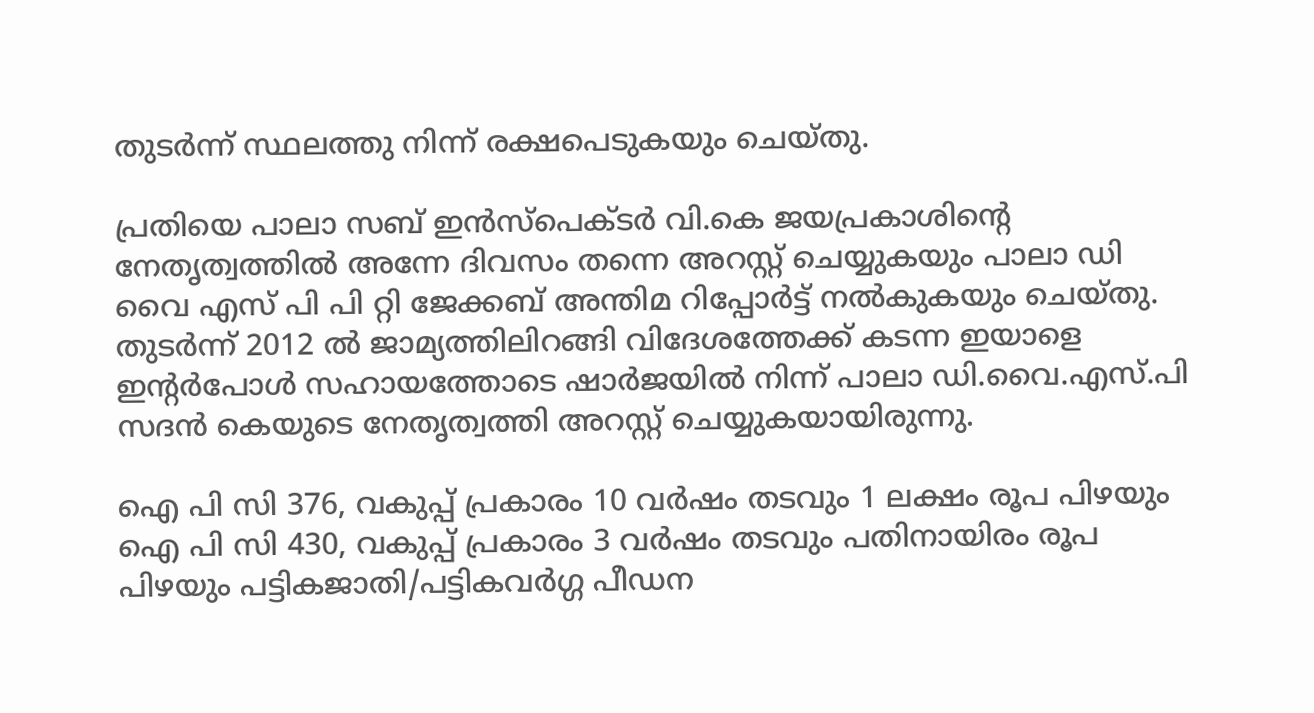തുടർന്ന് സ്ഥലത്തു നിന്ന് രക്ഷപെടുകയും ചെയ്‌തു.

പ്രതിയെ പാലാ സബ് ഇൻസ്പെക്‌ടർ വി.കെ ജയപ്രകാശിൻ്റെ നേതൃത്വത്തിൽ അന്നേ ദിവസം തന്നെ അറസ്റ്റ് ചെയ്യുകയും പാലാ ഡി വൈ എസ് പി പി റ്റി ജേക്കബ് അന്തിമ റിപ്പോർട്ട് നൽകുകയും ചെയ്തു. തുടർന്ന് 2012 ൽ ജാമ്യത്തിലിറങ്ങി വിദേശത്തേക്ക് കടന്ന ഇയാളെ ഇന്റർപോൾ സഹായത്തോടെ ഷാർജയിൽ നിന്ന് പാലാ ഡി.വൈ.എസ്.പി സദൻ കെയുടെ നേതൃത്വത്തി അറസ്റ്റ് ചെയ്യുകയായിരുന്നു.

ഐ പി സി 376, വകുപ്പ് പ്രകാരം 10 വർഷം തടവും 1 ലക്ഷം രൂപ പിഴയും ഐ പി സി 430, വകുപ്പ് പ്രകാരം 3 വർഷം തടവും പതിനായിരം രൂപ പിഴയും പട്ടികജാതി/പട്ടികവർഗ്ഗ പീഡന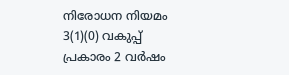നിരോധന നിയമം 3(1)(0) വകുപ്പ് പ്രകാരം 2 വർഷം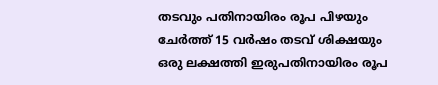തടവും പതിനായിരം രൂപ പിഴയും ചേർത്ത് 15 വർഷം തടവ് ശിക്ഷയും ഒരു ലക്ഷത്തി ഇരുപതിനായിരം രൂപ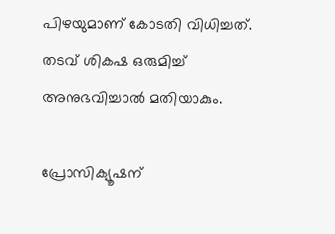പിഴയുമാണ് കോടതി വിധിച്ചത്. തടവ് ശികഷ ഒരുമിച്ച് അനുഭവിച്ചാൽ മതിയാകും.

പ്രോസിക്യൂഷന്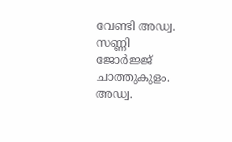വേണ്ടി അഡ്വ. സണ്ണി ജോർജ്ജ് ചാത്തുകുളം. അഡ്വ.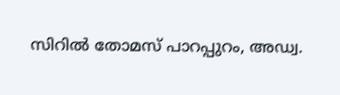സിറിൽ തോമസ് പാറപ്പുറം, അഡ്വ.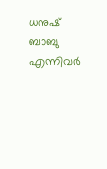ധനുഷ് ബാബു എന്നിവർ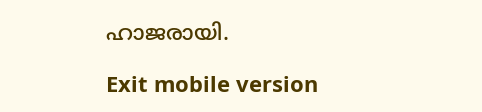ഹാജരായി.

Exit mobile version